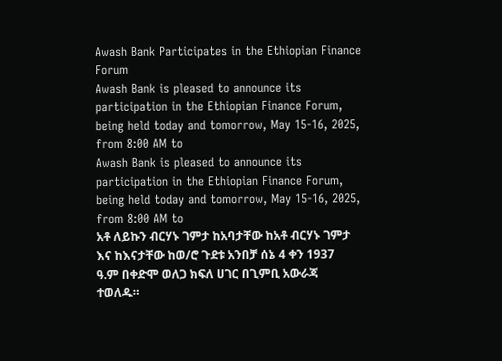Awash Bank Participates in the Ethiopian Finance Forum
Awash Bank is pleased to announce its participation in the Ethiopian Finance Forum, being held today and tomorrow, May 15-16, 2025, from 8:00 AM to
Awash Bank is pleased to announce its participation in the Ethiopian Finance Forum, being held today and tomorrow, May 15-16, 2025, from 8:00 AM to
አቶ ለይኩን ብርሃኑ ገምታ ከአባታቸው ከአቶ ብርሃኑ ገምታ እና ከእናታቸው ከወ/ሮ ጉደቱ አንበቻ ሰኔ 4 ቀን 1937 ዓ.ም በቀድሞ ወለጋ ክፍለ ሀገር በጊምቢ አውራጃ ተወለዱ።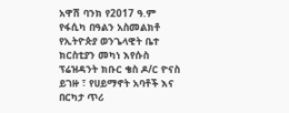አዋሽ ባንክ የ2017 ዓ.ም የፋሲካ በዓልን አስመልክቶ የኢትዮጵያ ወንጌላዊት ቤተ ክርስቲያን መካነ እየሱስ ፕሬዝዳንት ክቡር ቄስ ዶ/ር ዮናስ ይገዙ ፣ የሀይማኖት አባቶች እና በርካታ ጥሪ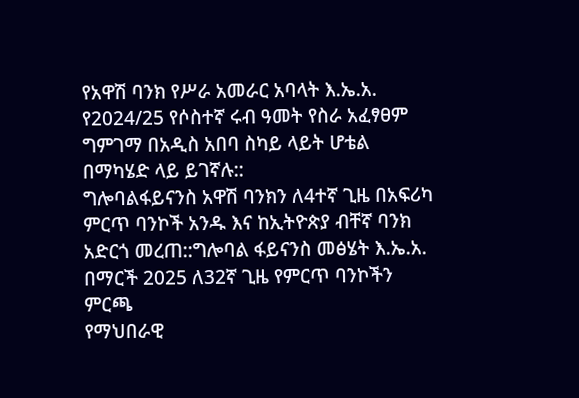የአዋሽ ባንክ የሥራ አመራር አባላት እ.ኤ.አ. የ2024/25 የሶስተኛ ሩብ ዓመት የስራ አፈፃፀም ግምገማ በአዲስ አበባ ስካይ ላይት ሆቴል በማካሄድ ላይ ይገኛሉ::
ግሎባልፋይናንስ አዋሽ ባንክን ለ4ተኛ ጊዜ በአፍሪካ ምርጥ ባንኮች አንዱ እና ከኢትዮጵያ ብቸኛ ባንክ አድርጎ መረጠ::ግሎባል ፋይናንስ መፅሄት እ.ኤ.አ. በማርች 2025 ለ32ኛ ጊዜ የምርጥ ባንኮችን ምርጫ
የማህበራዊ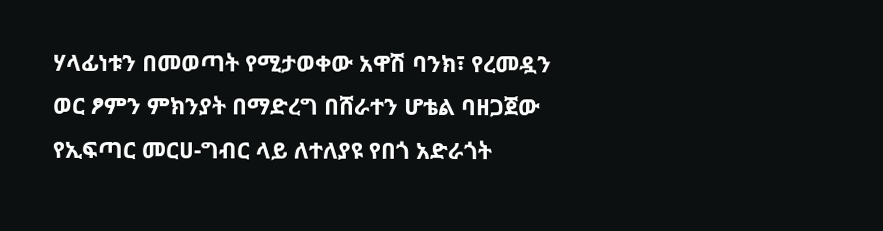ሃላፊነቱን በመወጣት የሚታወቀው አዋሽ ባንክ፣ የረመዷን ወር ፆምን ምክንያት በማድረግ በሸራተን ሆቴል ባዘጋጀው የኢፍጣር መርሀ-ግብር ላይ ለተለያዩ የበጎ አድራጎት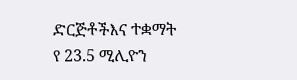ድርጅቶችእና ተቋማት የ 23.5 ሚሊዮን